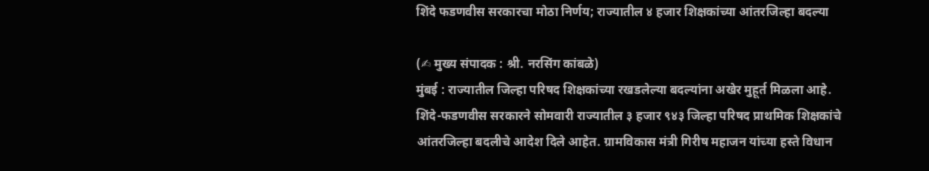शिंदे फडणवीस सरकारचा मोठा निर्णय; राज्यातील ४ हजार शिक्षकांच्या आंतरजिल्हा बदल्या

(✍ मुख्य संपादक : श्री. नरसिंग कांबळे)
मुंबई : राज्यातील जिल्हा परिषद शिक्षकांच्या रखडलेल्या बदल्यांना अखेर मुहूर्त मिळला आहे.
शिंदे-फडणवीस सरकारने सोमवारी राज्यातील ३ हजार ९४३ जिल्हा परिषद प्राथमिक शिक्षकांचे आंतरजिल्हा बदलीचे आदेश दिले आहेत. ग्रामविकास मंत्री गिरीष महाजन यांच्या हस्ते विधान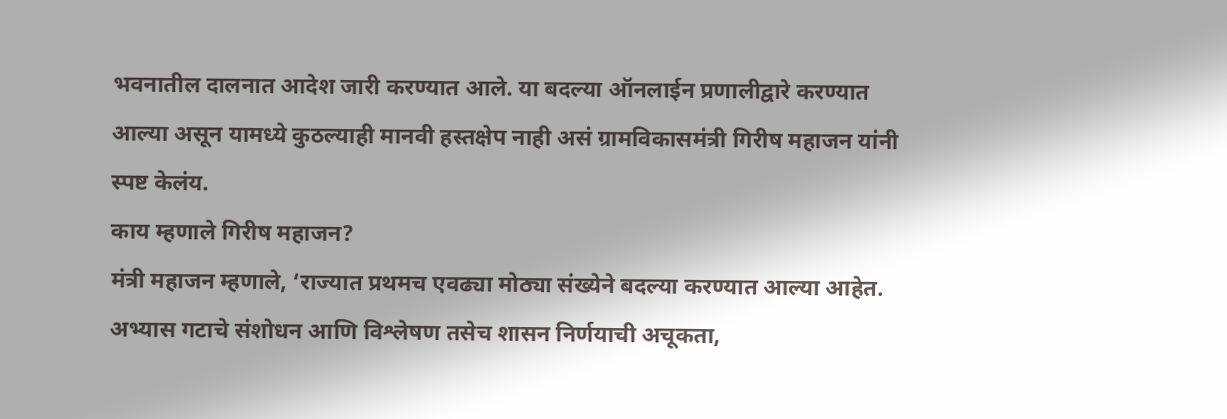भवनातील दालनात आदेश जारी करण्यात आले. या बदल्या ऑनलाईन प्रणालीद्वारे करण्यात आल्या असून यामध्ये कुठल्याही मानवी हस्तक्षेप नाही असं ग्रामविकासमंत्री गिरीष महाजन यांनी स्पष्ट केलंय.
काय म्हणाले गिरीष महाजन?
मंत्री महाजन म्हणाले, ‘राज्यात प्रथमच एवढ्या मोठ्या संख्येने बदल्या करण्यात आल्या आहेत. अभ्यास गटाचे संशोधन आणि विश्लेषण तसेच शासन निर्णयाची अचूकता,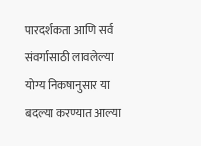पारदर्शकता आणि सर्व संवर्गासाठी लावलेल्या योग्य निकषानुसार या बदल्या करण्यात आल्या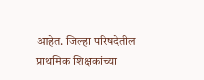आहेत. जिल्हा परिषदेतील प्राथमिक शिक्षकांच्या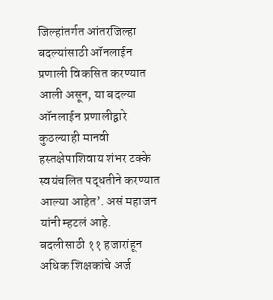जिल्हांतर्गत आंतरजिल्हा बदल्यांसाठी ऑनलाईन प्रणाली विकसित करण्यात आली असून, या बदल्या ऑनलाईन प्रणालीद्वारे कुठल्याही मानवी हस्तक्षेपाशिवाय शंभर टक्के स्वयंचलित पद्धतीने करण्यात आल्या आहेत’. असं महाजन यांनी म्हटलं आहे.
बदलीसाठी ११ हजारांहून अधिक शिक्षकांचे अर्ज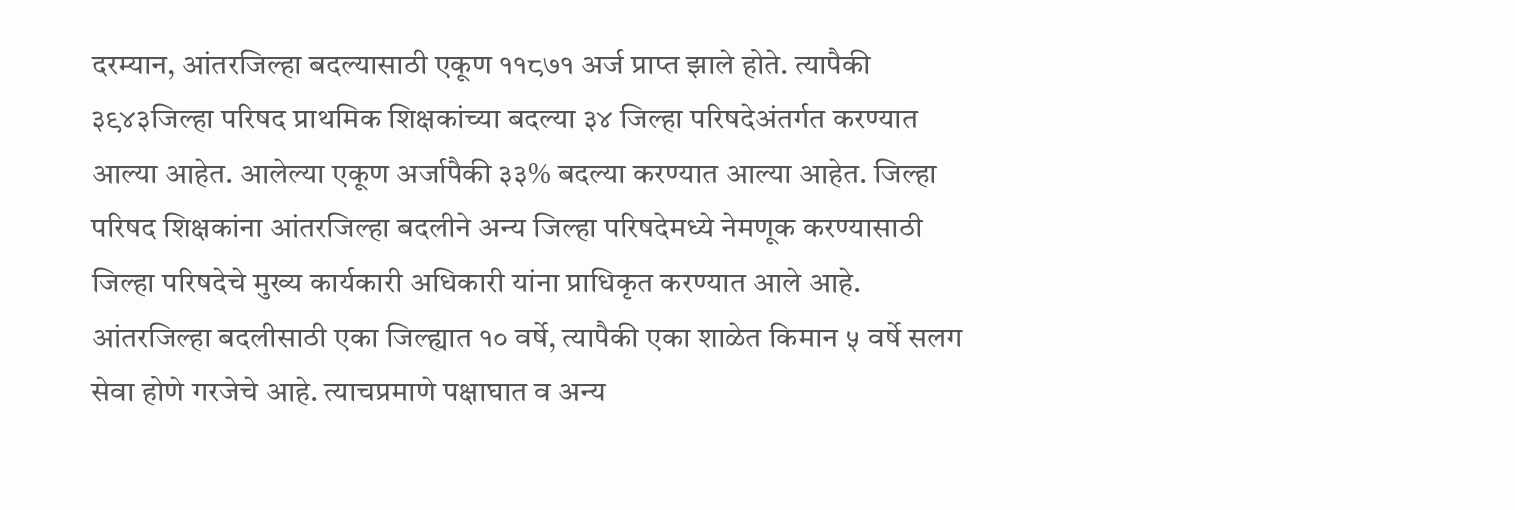दरम्यान, आंतरजिल्हा बदल्यासाठी एकूण ११८७१ अर्ज प्राप्त झाले होते. त्यापैकी ३९४३जिल्हा परिषद प्राथमिक शिक्षकांच्या बदल्या ३४ जिल्हा परिषदेअंतर्गत करण्यात आल्या आहेत. आलेल्या एकूण अर्जापैकी ३३% बदल्या करण्यात आल्या आहेत. जिल्हा परिषद शिक्षकांना आंतरजिल्हा बदलीने अन्य जिल्हा परिषदेमध्ये नेमणूक करण्यासाठी जिल्हा परिषदेचे मुख्य कार्यकारी अधिकारी यांना प्राधिकृत करण्यात आले आहे.
आंतरजिल्हा बदलीसाठी एका जिल्ह्यात १० वर्षे, त्यापैकी एका शाळेत किमान ५ वर्षे सलग सेवा होणे गरजेचे आहे. त्याचप्रमाणे पक्षाघात व अन्य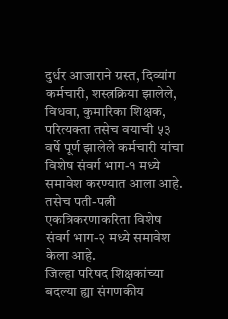दुर्धर आजाराने ग्रस्त, दिव्यांग कर्मचारी, शस्त्रक्रिया झालेले, विधवा, कुमारिका शिक्षक, परित्यक्ता तसेच वयाची ५३ वर्षे पूर्ण झालेले कर्मचारी यांचा विशेष संवर्ग भाग-१ मध्ये समावेश करण्यात आला आहे. तसेच पती-पत्नी एकत्रिकरणाकरिता विशेष संवर्ग भाग-२ मध्ये समावेश केला आहे.
जिल्हा परिषद शिक्षकांच्या बदल्या ह्या संगणकीय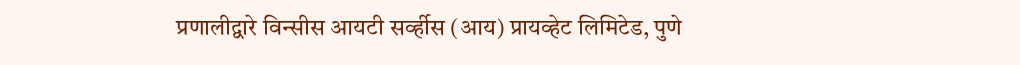प्रणालीद्वारे विन्सीस आयटी सर्व्हीस (आय) प्रायव्हेट लिमिटेड, पुणे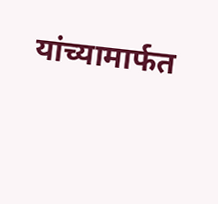यांच्यामार्फत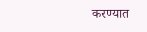करण्यात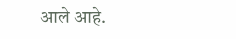आले आहे.